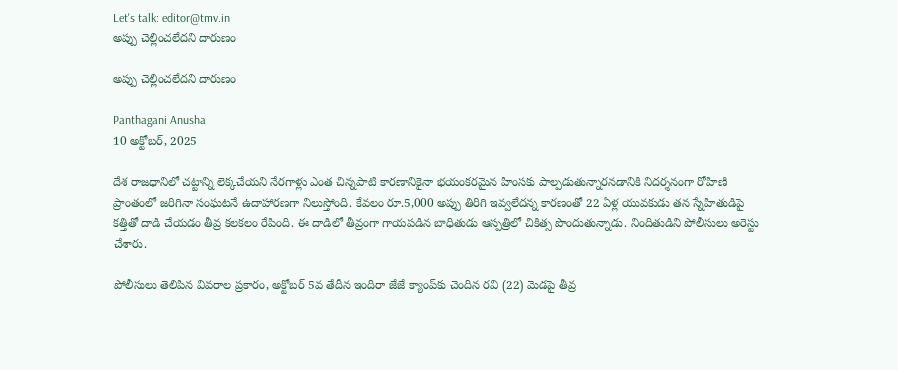Let's talk: editor@tmv.in
అప్పు చెల్లించలేదని దారుణం

అప్పు చెల్లించలేదని దారుణం

Panthagani Anusha
10 అక్టోబర్, 2025

దేశ రాజధానిలో చట్టాన్ని లెక్కచేయని నేరగాళ్లు ఎంత చిన్నపాటి కారణానికైనా భయంకరమైన హింసకు పాల్పడుతున్నారనడానికి నిదర్శనంగా రోహిణి ప్రాంతంలో జరిగినా సంఘటనే ఉదాహారణగా నిలుస్తోంది. కేవలం రూ.5,000 అప్పు తిరిగి ఇవ్వలేదన్న కారణంతో 22 ఏళ్ల యువకుడు తన స్నేహితుడిపై కత్తితో దాడి చేయడం తీవ్ర కలకలం రేపింది. ఈ దాడిలో తీవ్రంగా గాయపడిన బాధితుడు ఆస్పత్రిలో చికిత్స పొందుతున్నాడు. నిందితుడిని పోలీసులు అరెస్టు చేశారు.

పోలీసులు తెలిపిన వివరాల ప్రకారం, అక్టోబర్ 5వ తేదీన ఇందిరా జేజే క్యాంప్‌కు చెందిన రవి (22) మెడపై తీవ్ర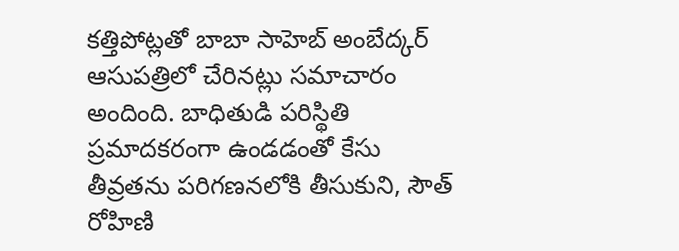కత్తిపోట్లతో బాబా సాహెబ్ అంబేద్కర్ ఆసుపత్రిలో చేరినట్లు సమాచారం అందింది. బాధితుడి పరిస్థితి ప్రమాదకరంగా ఉండడంతో కేసు తీవ్రతను పరిగణనలోకి తీసుకుని, సౌత్ రోహిణి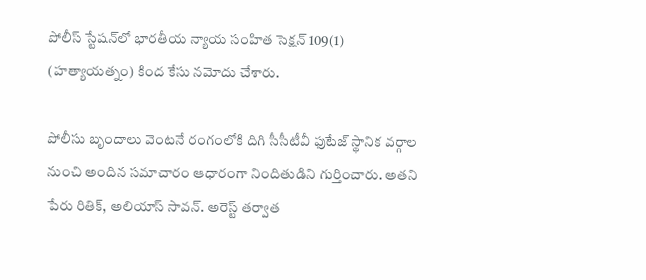పోలీస్ స్టేషన్‌లో భారతీయ న్యాయ సంహిత సెక్షన్ 109(1) (హత్యాయత్నం) కింద కేసు నమోదు చేశారు.

పోలీసు బృందాలు వెంటనే రంగంలోకి దిగి సీసీటీవీ ఫుటేజ్ స్థానిక వర్గాల నుంచి అందిన సమాచారం ఆధారంగా నిందితుడిని గుర్తించారు. అతని పేరు రితిక్, అలియాస్ సావన్. అరెస్ట్ తర్వాత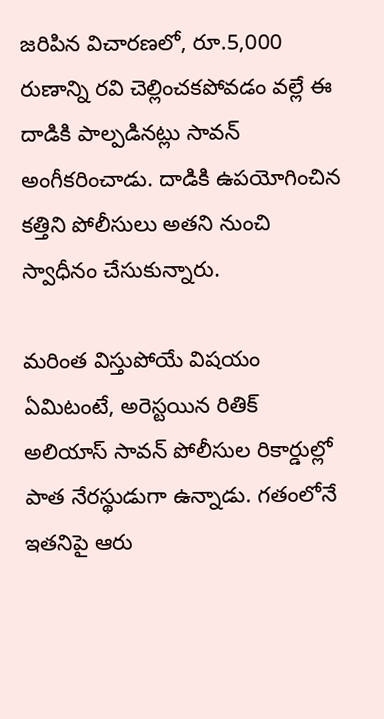జరిపిన విచారణలో, రూ.5,000 రుణాన్ని రవి చెల్లించకపోవడం వల్లే ఈ దాడికి పాల్పడినట్లు సావన్ అంగీకరించాడు. దాడికి ఉపయోగించిన కత్తిని పోలీసులు అతని నుంచి స్వాధీనం చేసుకున్నారు.

మరింత విస్తుపోయే విషయం ఏమిటంటే, అరెస్టయిన రితిక్ అలియాస్ సావన్ పోలీసుల రికార్డుల్లో పాత నేరస్థుడుగా ఉన్నాడు. గతంలోనే ఇతనిపై ఆరు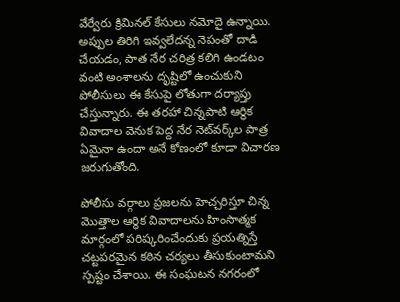వేర్వేరు క్రిమినల్ కేసులు నమోదై ఉన్నాయి. అప్పుల తిరిగి ఇవ్వలేదన్న నెపంతో దాడి చేయడం, పాత నేర చరిత్ర కలిగి ఉండటం వంటి అంశాలను దృష్టిలో ఉంచుకుని పోలీసులు ఈ కేసుపై లోతుగా దర్యాప్తు చేస్తున్నారు. ఈ తరహా చిన్నపాటి ఆర్థిక వివాదాల వెనుక పెద్ద నేర నెట్‌వర్క్‌ల పాత్ర ఏమైనా ఉందా అనే కోణంలో కూడా విచారణ జరుగుతోంది.

పోలీసు వర్గాలు ప్రజలను హెచ్చరిస్తూ చిన్న మొత్తాల ఆర్థిక వివాదాలను హింసాత్మక మార్గంలో పరిష్కరించేందుకు ప్రయత్నిస్తే చట్టపరమైన కఠిన చర్యలు తీసుకుంటామని స్పష్టం చేశాయి. ఈ సంఘటన నగరంలో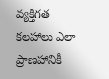వ్యక్తిగత కలహాలు ఎలా ప్రాణహానికీ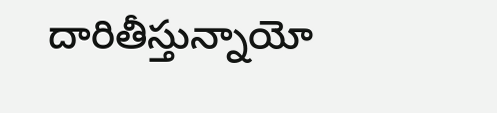దారితీస్తున్నాయో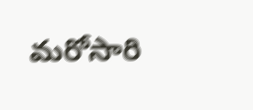మరోసారి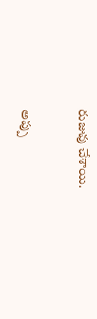రుజువు చేశాయి.

అప్పు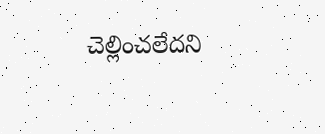చెల్లించలేదని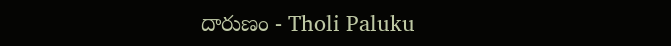దారుణం - Tholi Paluku